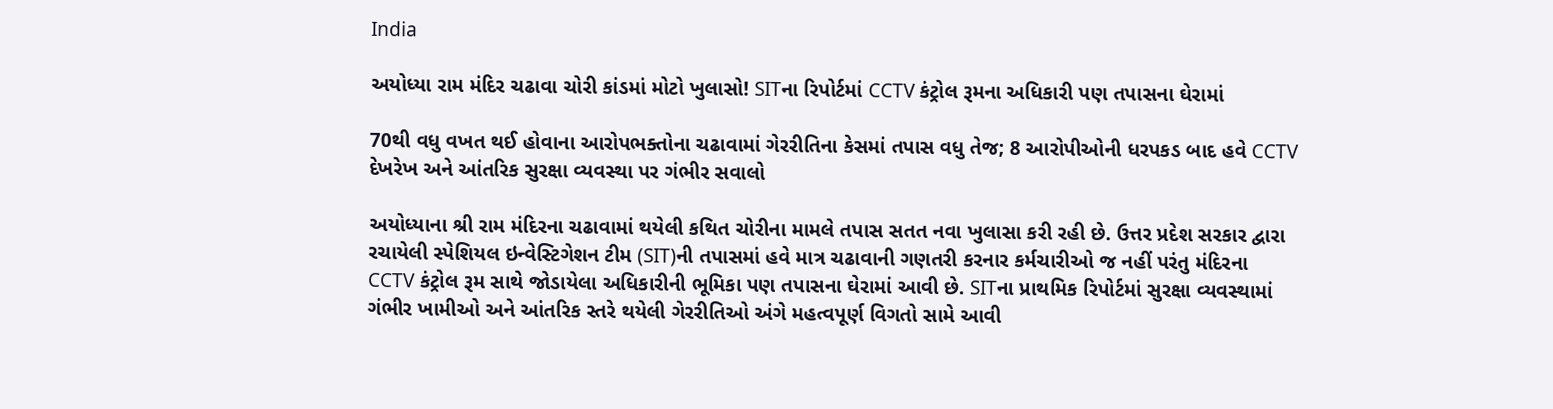India

અયોધ્યા રામ મંદિર ચઢાવા ચોરી કાંડમાં મોટો ખુલાસો! SITના રિપોર્ટમાં CCTV કંટ્રોલ રૂમના અધિકારી પણ તપાસના ઘેરામાં

70થી વધુ વખત થઈ હોવાના આરોપભક્તોના ચઢાવામાં ગેરરીતિના કેસમાં તપાસ વધુ તેજ; 8 આરોપીઓની ધરપકડ બાદ હવે CCTV દેખરેખ અને આંતરિક સુરક્ષા વ્યવસ્થા પર ગંભીર સવાલો

અયોધ્યાના શ્રી રામ મંદિરના ચઢાવામાં થયેલી કથિત ચોરીના મામલે તપાસ સતત નવા ખુલાસા કરી રહી છે. ઉત્તર પ્રદેશ સરકાર દ્વારા રચાયેલી સ્પેશિયલ ઇન્વેસ્ટિગેશન ટીમ (SIT)ની તપાસમાં હવે માત્ર ચઢાવાની ગણતરી કરનાર કર્મચારીઓ જ નહીં પરંતુ મંદિરના CCTV કંટ્રોલ રૂમ સાથે જોડાયેલા અધિકારીની ભૂમિકા પણ તપાસના ઘેરામાં આવી છે. SITના પ્રાથમિક રિપોર્ટમાં સુરક્ષા વ્યવસ્થામાં ગંભીર ખામીઓ અને આંતરિક સ્તરે થયેલી ગેરરીતિઓ અંગે મહત્વપૂર્ણ વિગતો સામે આવી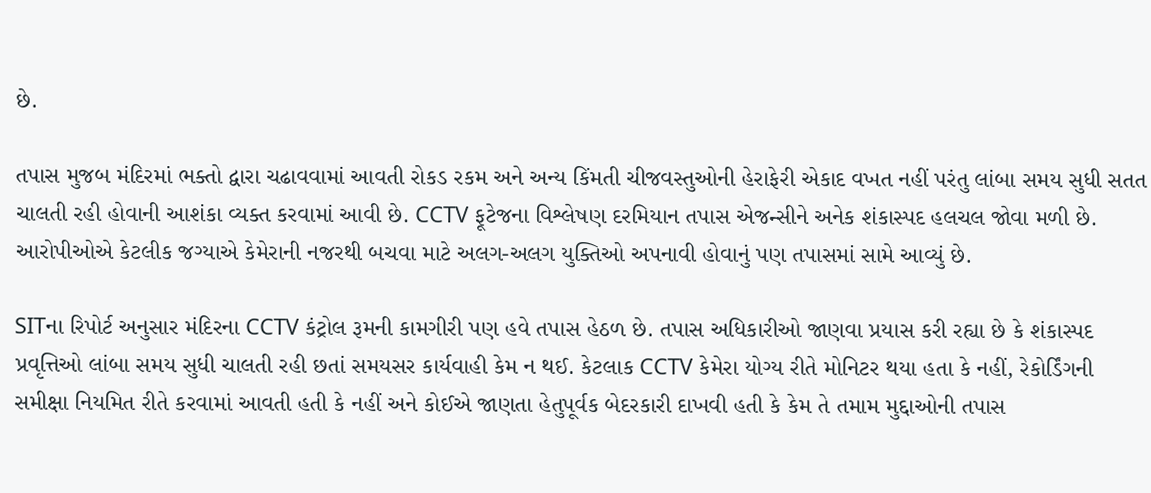છે.

તપાસ મુજબ મંદિરમાં ભક્તો દ્વારા ચઢાવવામાં આવતી રોકડ રકમ અને અન્ય કિંમતી ચીજવસ્તુઓની હેરાફેરી એકાદ વખત નહીં પરંતુ લાંબા સમય સુધી સતત ચાલતી રહી હોવાની આશંકા વ્યક્ત કરવામાં આવી છે. CCTV ફૂટેજના વિશ્લેષણ દરમિયાન તપાસ એજન્સીને અનેક શંકાસ્પદ હલચલ જોવા મળી છે. આરોપીઓએ કેટલીક જગ્યાએ કેમેરાની નજરથી બચવા માટે અલગ-અલગ યુક્તિઓ અપનાવી હોવાનું પણ તપાસમાં સામે આવ્યું છે.

SITના રિપોર્ટ અનુસાર મંદિરના CCTV કંટ્રોલ રૂમની કામગીરી પણ હવે તપાસ હેઠળ છે. તપાસ અધિકારીઓ જાણવા પ્રયાસ કરી રહ્યા છે કે શંકાસ્પદ પ્રવૃત્તિઓ લાંબા સમય સુધી ચાલતી રહી છતાં સમયસર કાર્યવાહી કેમ ન થઈ. કેટલાક CCTV કેમેરા યોગ્ય રીતે મોનિટર થયા હતા કે નહીં, રેકોર્ડિંગની સમીક્ષા નિયમિત રીતે કરવામાં આવતી હતી કે નહીં અને કોઈએ જાણતા હેતુપૂર્વક બેદરકારી દાખવી હતી કે કેમ તે તમામ મુદ્દાઓની તપાસ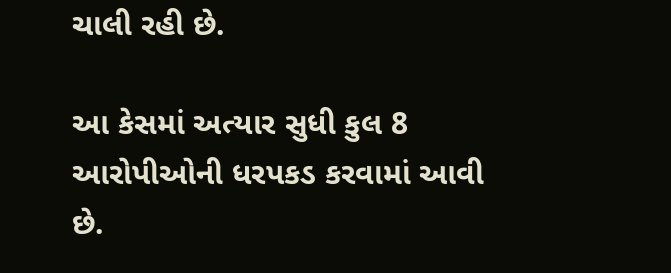ચાલી રહી છે.

આ કેસમાં અત્યાર સુધી કુલ 8 આરોપીઓની ધરપકડ કરવામાં આવી છે.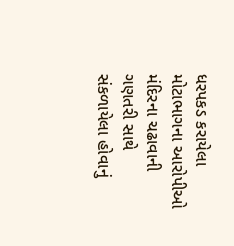ધરપકડ કરાયેલા મોટાભાગના આરોપીઓ મંદિરના ચઢાવાની ગણતરી સાથે સંકળાયેલા હોવાનું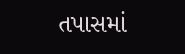તપાસમાં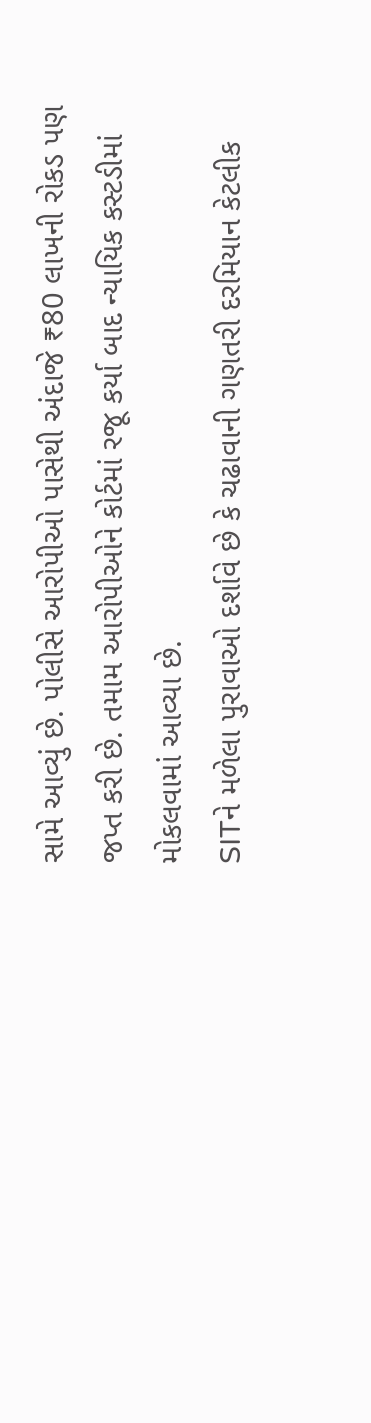સામે આવ્યું છે. પોલીસે આરોપીઓ પાસેથી અંદાજે ₹80 લાખની રોકડ પણ જપ્ત કરી છે. તમામ આરોપીઓને કોર્ટમાં રજૂ કર્યા બાદ ન્યાયિક કસ્ટડીમાં મોકલવામાં આવ્યા છે.
SITને મળેલા પુરાવાઓ દર્શાવે છે કે ચઢાવાની ગણતરી દરમિયાન કેટલીક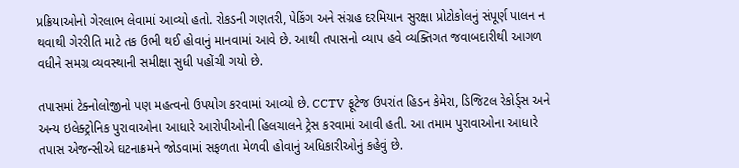પ્રક્રિયાઓનો ગેરલાભ લેવામાં આવ્યો હતો. રોકડની ગણતરી, પેકિંગ અને સંગ્રહ દરમિયાન સુરક્ષા પ્રોટોકોલનું સંપૂર્ણ પાલન ન થવાથી ગેરરીતિ માટે તક ઉભી થઈ હોવાનું માનવામાં આવે છે. આથી તપાસનો વ્યાપ હવે વ્યક્તિગત જવાબદારીથી આગળ વધીને સમગ્ર વ્યવસ્થાની સમીક્ષા સુધી પહોંચી ગયો છે.

તપાસમાં ટેક્નોલોજીનો પણ મહત્વનો ઉપયોગ કરવામાં આવ્યો છે. CCTV ફૂટેજ ઉપરાંત હિડન કેમેરા, ડિજિટલ રેકોર્ડ્સ અને અન્ય ઇલેક્ટ્રોનિક પુરાવાઓના આધારે આરોપીઓની હિલચાલને ટ્રેસ કરવામાં આવી હતી. આ તમામ પુરાવાઓના આધારે તપાસ એજન્સીએ ઘટનાક્રમને જોડવામાં સફળતા મેળવી હોવાનું અધિકારીઓનું કહેવું છે.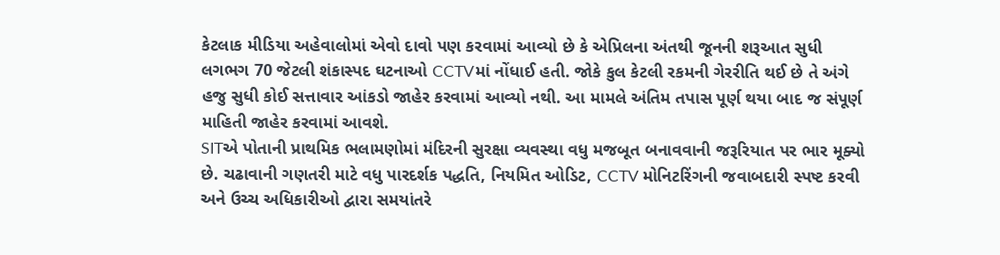કેટલાક મીડિયા અહેવાલોમાં એવો દાવો પણ કરવામાં આવ્યો છે કે એપ્રિલના અંતથી જૂનની શરૂઆત સુધી લગભગ 70 જેટલી શંકાસ્પદ ઘટનાઓ CCTVમાં નોંધાઈ હતી. જોકે કુલ કેટલી રકમની ગેરરીતિ થઈ છે તે અંગે હજુ સુધી કોઈ સત્તાવાર આંકડો જાહેર કરવામાં આવ્યો નથી. આ મામલે અંતિમ તપાસ પૂર્ણ થયા બાદ જ સંપૂર્ણ માહિતી જાહેર કરવામાં આવશે.
SITએ પોતાની પ્રાથમિક ભલામણોમાં મંદિરની સુરક્ષા વ્યવસ્થા વધુ મજબૂત બનાવવાની જરૂરિયાત પર ભાર મૂક્યો છે. ચઢાવાની ગણતરી માટે વધુ પારદર્શક પદ્ધતિ, નિયમિત ઓડિટ, CCTV મોનિટરિંગની જવાબદારી સ્પષ્ટ કરવી અને ઉચ્ચ અધિકારીઓ દ્વારા સમયાંતરે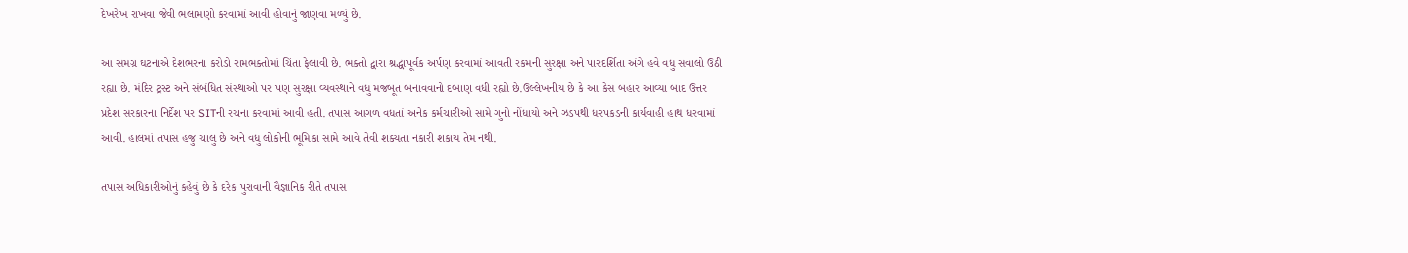દેખરેખ રાખવા જેવી ભલામણો કરવામાં આવી હોવાનું જાણવા મળ્યું છે.

આ સમગ્ર ઘટનાએ દેશભરના કરોડો રામભક્તોમાં ચિંતા ફેલાવી છે. ભક્તો દ્વારા શ્રદ્ધાપૂર્વક અર્પણ કરવામાં આવતી રકમની સુરક્ષા અને પારદર્શિતા અંગે હવે વધુ સવાલો ઉઠી રહ્યા છે. મંદિર ટ્રસ્ટ અને સંબંધિત સંસ્થાઓ પર પણ સુરક્ષા વ્યવસ્થાને વધુ મજબૂત બનાવવાનો દબાણ વધી રહ્યો છે.ઉલ્લેખનીય છે કે આ કેસ બહાર આવ્યા બાદ ઉત્તર પ્રદેશ સરકારના નિર્દેશ પર SITની રચના કરવામાં આવી હતી. તપાસ આગળ વધતાં અનેક કર્મચારીઓ સામે ગુનો નોંધાયો અને ઝડપથી ધરપકડની કાર્યવાહી હાથ ધરવામાં આવી. હાલમાં તપાસ હજુ ચાલુ છે અને વધુ લોકોની ભૂમિકા સામે આવે તેવી શક્યતા નકારી શકાય તેમ નથી.

તપાસ અધિકારીઓનું કહેવું છે કે દરેક પુરાવાની વૈજ્ઞાનિક રીતે તપાસ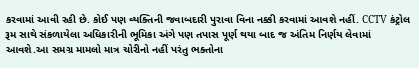કરવામાં આવી રહી છે. કોઈ પણ વ્યક્તિની જવાબદારી પુરાવા વિના નક્કી કરવામાં આવશે નહીં. CCTV કંટ્રોલ રૂમ સાથે સંકળાયેલા અધિકારીની ભૂમિકા અંગે પણ તપાસ પૂર્ણ થયા બાદ જ અંતિમ નિર્ણય લેવામાં આવશે.આ સમગ્ર મામલો માત્ર ચોરીનો નહીં પરંતુ ભક્તોના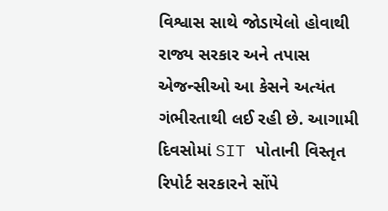વિશ્વાસ સાથે જોડાયેલો હોવાથી રાજ્ય સરકાર અને તપાસ એજન્સીઓ આ કેસને અત્યંત ગંભીરતાથી લઈ રહી છે. આગામી દિવસોમાં SIT પોતાની વિસ્તૃત રિપોર્ટ સરકારને સોંપે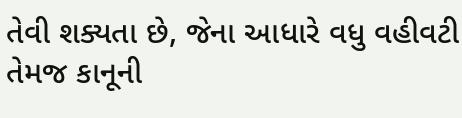તેવી શક્યતા છે, જેના આધારે વધુ વહીવટી તેમજ કાનૂની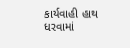કાર્યવાહી હાથ ધરવામાં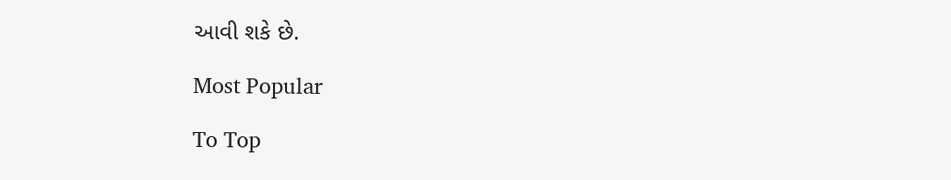આવી શકે છે.

Most Popular

To Top